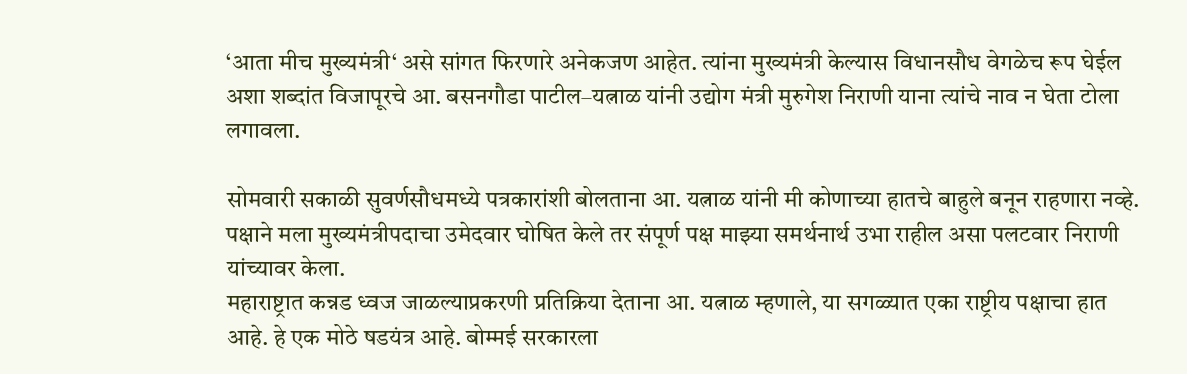‘आता मीच मुख्यमंत्री‘ असे सांगत फिरणारे अनेकजण आहेत. त्यांना मुख्यमंत्री केल्यास विधानसौध वेगळेच रूप घेईल अशा शब्दांत विजापूरचे आ. बसनगौडा पाटील–यत्नाळ यांनी उद्योग मंत्री मुरुगेश निराणी याना त्यांचे नाव न घेता टोला लगावला.

सोमवारी सकाळी सुवर्णसौधमध्ये पत्रकारांशी बोलताना आ. यत्नाळ यांनी मी कोणाच्या हातचे बाहुले बनून राहणारा नव्हे. पक्षाने मला मुख्यमंत्रीपदाचा उमेदवार घोषित केले तर संपूर्ण पक्ष माझ्या समर्थनार्थ उभा राहील असा पलटवार निराणी यांच्यावर केला.
महाराष्ट्रात कन्नड ध्वज जाळल्याप्रकरणी प्रतिक्रिया देताना आ. यत्नाळ म्हणाले, या सगळ्यात एका राष्ट्रीय पक्षाचा हात आहे. हे एक मोठे षडयंत्र आहे. बोम्मई सरकारला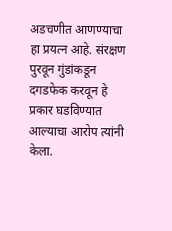अडचणीत आणण्याचा हा प्रयत्न आहे. संरक्षण पुरवून गुंडांकडून दगडफेक करवून हे प्रकार घडविण्यात आल्याचा आरोप त्यांनी केला.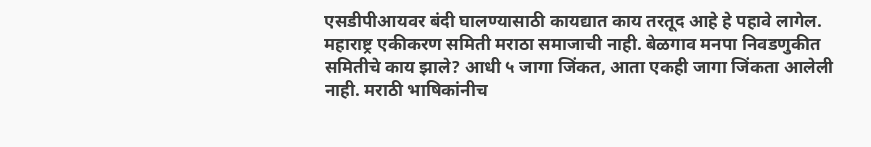एसडीपीआयवर बंदी घालण्यासाठी कायद्यात काय तरतूद आहे हे पहावे लागेल. महाराष्ट्र एकीकरण समिती मराठा समाजाची नाही. बेळगाव मनपा निवडणुकीत समितीचे काय झाले? आधी ५ जागा जिंकत, आता एकही जागा जिंकता आलेली नाही. मराठी भाषिकांनीच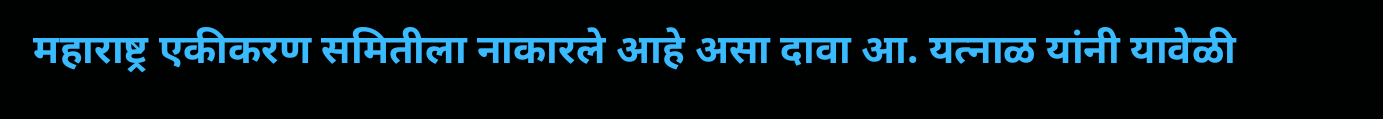महाराष्ट्र एकीकरण समितीला नाकारले आहे असा दावा आ. यत्नाळ यांनी यावेळी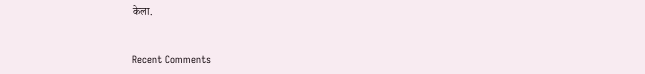केला.


Recent Comments